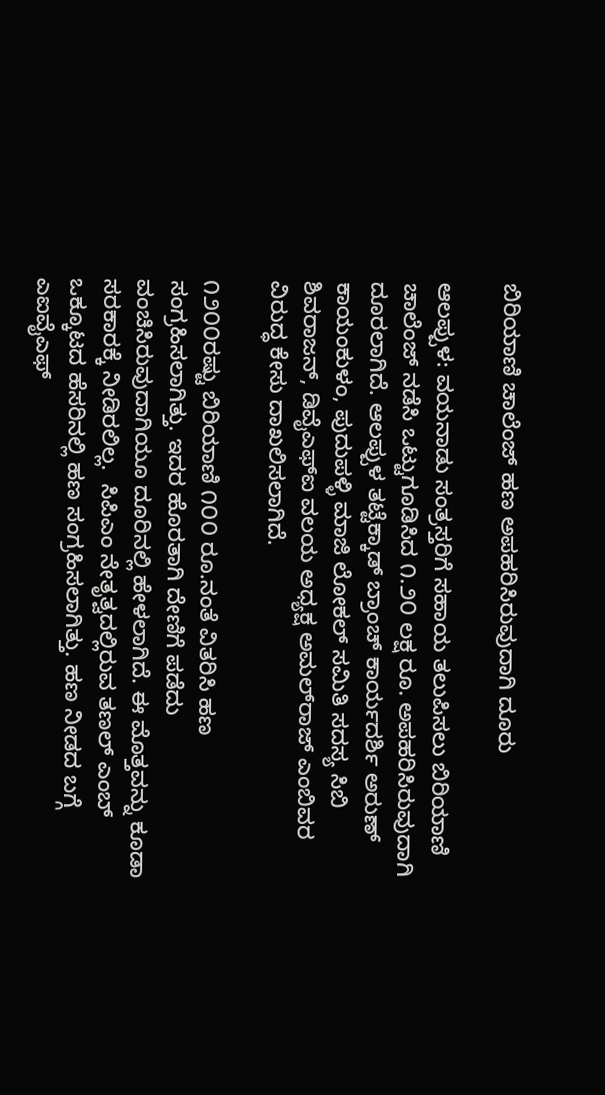ಬಿರಿಯಾಣಿ ಚಾಲೆಂಜ್ ಹಣ ಅಪಹರಿಸಿರುವುದಾಗಿ ದೂರು

ಆಲಪ್ಪುಳ: ವಯನಾಡು ಸಂತ್ರಸ್ತರಿಗೆ ಸಹಾಯ ತಲುಪಿಸಲು ಬಿರಿಯಾಣಿ ಚಾಲೆಂಜ್ ನಡೆಸಿ ಒಟ್ಟುಗೂಡಿಸಿದ ೧.೨೦ ಲಕ್ಷ ರೂ. ಅಪಹರಿಸಿರುವುದಾಗಿ ದೂರಲಾಗಿದೆ. ಆಲಪ್ಪುಳ ತಟ್ಟೆಕ್ಕಾಡ್ ಬ್ರಾಂಚ್ ಕಾರ್ಯದರ್ಶಿ ಅರುಣ್ ಕಾಯಂಕುಳಂ, ಪುದುಪಳ್ಳಿ ಮಾಜಿ ಲೋಕಲ್ ಸಮಿತಿ ಸದಸ್ಯ ಸಿಬಿ ಶಿವರಾಜನ್, ಡಿವೈಎಫ್‌ಐ ವಲಯ ಅಧ್ಯಕ್ಷ ಅಮಲ್‌ರಾಜ್ ಎಂಬಿವರ ವಿರುದ್ಧ ಕೇಸು ದಾಖಲಿಸಲಾಗಿದೆ.

೧೨೦೦ರಷ್ಟು ಬಿರಿಯಾಣಿ ೧೦೦ ರೂ.ನಂತೆ ವಿತರಿಸಿ ಹಣ ಸಂಗ್ರಹಿಸಲಾಗಿತ್ತು. ಇದರ ಹೊರತಾಗಿ ದೇಣಿಗೆ ಪಡೆದು ವಂಚಿಸಿರುವುದಾಗಿಯೂ ದೂರಿನಲ್ಲಿ ಹೇಳಲಾಗಿದೆ. ಈ ಮೊತ್ತವನ್ನು ಕೂಡಾ ಸರಕಾರಕ್ಕೆ ನೀಡಿರಲಿಲ್ಲ.  ಸಿಪಿಎಂ ನೇತೃತ್ವದಲ್ಲಿರುವ ತಣಲ್ ಎಂಬ್ ಒಕ್ಕೂಟದ ಹೆಸರಿನಲ್ಲಿ ಹಣ ಸಂಗ್ರಹಿಸಲಾಗಿತ್ತು. ಹಣ ನೀಡದ ಬಗ್ಗೆ ಎಐವೈಎಫ್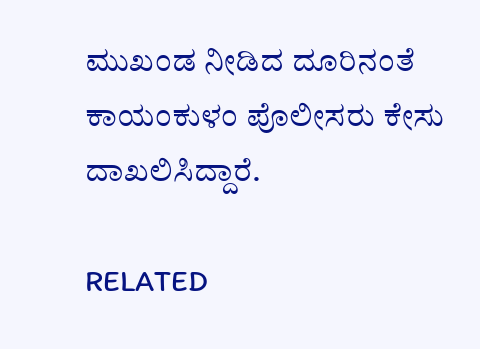ಮುಖಂಡ ನೀಡಿದ ದೂರಿನಂತೆ ಕಾಯಂಕುಳಂ ಪೊಲೀಸರು ಕೇಸು ದಾಖಲಿಸಿದ್ದಾರೆ.

RELATED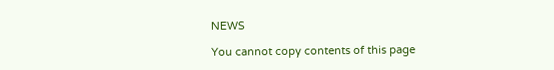NEWS

You cannot copy contents of this page